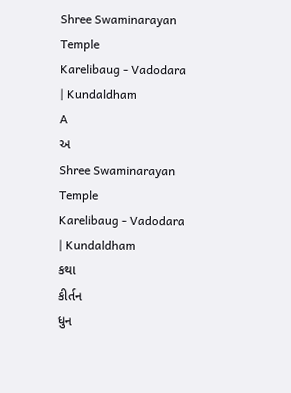Shree Swaminarayan Temple
Karelibaug - Vadodara | Kundaldham
A
અ
Shree Swaminarayan Temple
Karelibaug - Vadodara | Kundaldham
કથા
કીર્તન
ધુન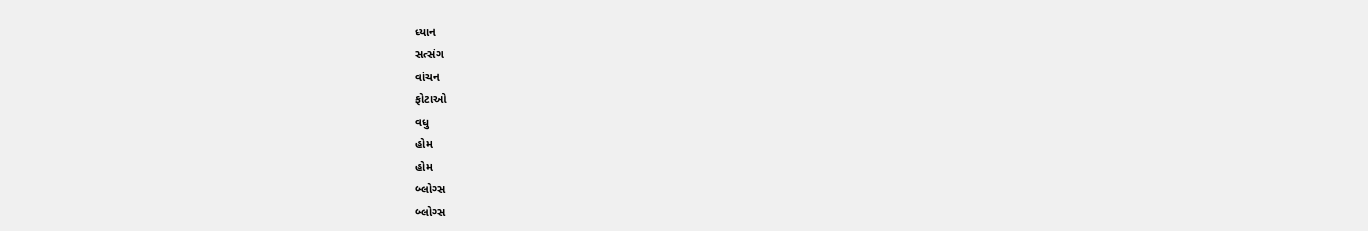ધ્યાન
સત્સંગ
વાંચન
ફોટાઓ
વધુ
હોમ
હોમ
બ્લોગ્સ
બ્લોગ્સ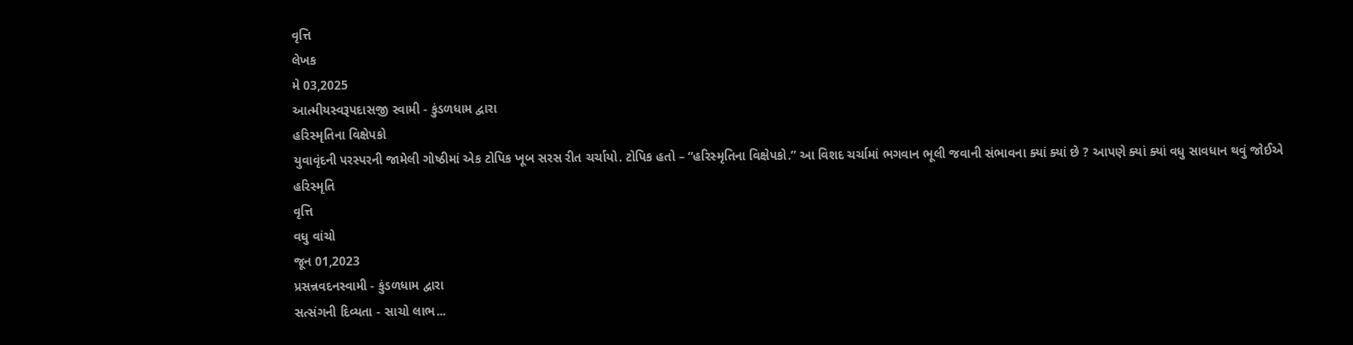વૃત્તિ
લેખક
મે 03,2025
આત્મીયસ્વરૂપદાસજી સ્વામી - કુંડળધામ દ્વારા
હરિસ્મૃતિના વિક્ષેપકો
યુવાવૃંદની પરસ્પરની જામેલી ગોષ્ઠીમાં એક ટોપિક ખૂબ સરસ રીત ચર્ચાયો. ટોપિક હતો – “હરિસ્મૃતિના વિક્ષેપકો.” આ વિશદ ચર્ચામાં ભગવાન ભૂલી જવાની સંભાવના ક્યાં ક્યાં છે ? આપણે ક્યાં ક્યાં વધુ સાવધાન થવું જોઈએ
હરિસ્મૃતિ
વૃત્તિ
વધુ વાંચો
જૂન 01,2023
પ્રસન્નવદનસ્વામી - કુંડળધામ દ્વારા
સત્સંગની દિવ્યતા - સાચો લાભ...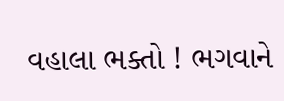વહાલા ભક્તો ! ભગવાને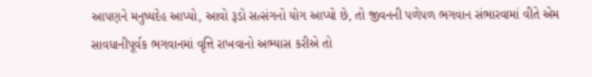આપણને મનુષ્યદેહ આપ્યો, આવો રૂડો સત્સંગનો યોગ આપ્યો છે, તો જીવનની પળેપળ ભગવાન સંભારવામાં વીતે એમ સાવધાનીપૂર્વક ભગવાનમાં વૃત્તિ રાખવાનો અભ્યાસ કરીએ તો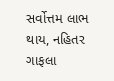સર્વોત્તમ લાભ થાય, નહિતર ગાફલા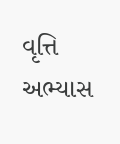વૃત્તિ
અભ્યાસ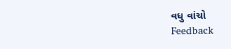વધુ વાંચો
Feedback